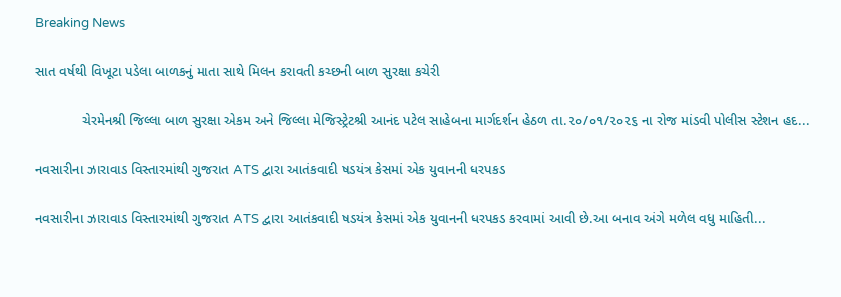Breaking News

સાત વર્ષથી વિખૂટા પડેલા બાળકનું માતા સાથે મિલન કરાવતી કચ્છની બાળ સુરક્ષા કચેરી

            ચેરમેનશ્રી જિલ્લા બાળ સુરક્ષા એકમ અને જિલ્લા મેજિસ્ટ્રેટશ્રી આનંદ પટેલ સાહેબના માર્ગદર્શન હેઠળ તા.૨૦/૦૧/૨૦૨૬ ના રોજ માંડવી પોલીસ સ્ટેશન હદ...

નવસારીના ઝારાવાડ વિસ્તારમાંથી ગુજરાત ATS દ્વારા આતંકવાદી ષડયંત્ર કેસમાં એક યુવાનની ધરપકડ

નવસારીના ઝારાવાડ વિસ્તારમાંથી ગુજરાત ATS દ્વારા આતંકવાદી ષડયંત્ર કેસમાં એક યુવાનની ધરપકડ કરવામાં આવી છે.આ બનાવ અંગે મળેલ વધુ માહિતી...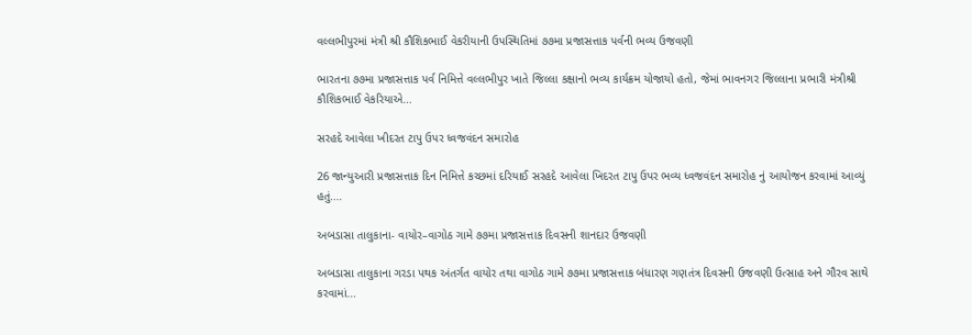વલ્લભીપુરમાં મંત્રી શ્રી કૌશિકભાઈ વેકરીયાની ઉપસ્થિતિમાં‌ ૭૭મા પ્રજાસત્તાક પર્વની ભવ્ય ઉજવણી

ભારતના ૭૭મા પ્રજાસત્તાક પર્વ નિમિત્તે વલ્લભીપુર ખાતે જિલ્લા કક્ષાનો ભવ્ય કાર્યક્રમ યોજાયો હતો, જેમાં ભાવનગર જિલ્લાના પ્રભારી મંત્રીશ્રી કૌશિકભાઈ વેકરિયાએ...

સરહદે આવેલા ખીદરત ટાપુ ઉપર ધ્વજવંદન સમારોહ

26 જાન્યુઆરી પ્રજાસત્તાક દિન નિમિત્તે કચ્છમાં દરિયાઈ સરહદે આવેલા ખિદરત ટાપુ ઉપર ભવ્ય ધ્વજવંદન સમારોહ નું આયોજન કરવામાં આવ્યું હતું....

અબડાસા તાલુકાના- વાયોર–વાગોઠ ગામે ૭૭મા પ્રજાસત્તાક દિવસની શાનદાર ઉજવણી

અબડાસા તાલુકાના ગરડા પથક અંતર્ગત વાયોર તથા વાગોઠ ગામે ૭૭મા પ્રજાસત્તાક બંધારણ ગણતંત્ર દિવસની ઉજવણી ઉત્સાહ અને ગૌરવ સાથે કરવામાં...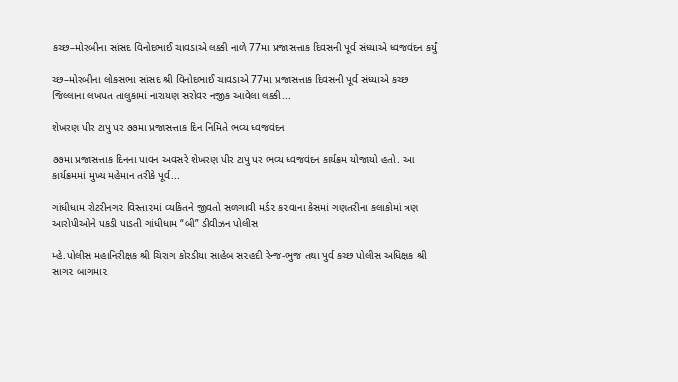કચ્છ–મોરબીના સાંસદ વિનોદભાઈ ચાવડાએ લક્કી નાળે 77મા પ્રજાસત્તાક દિવસની પૂર્વ સંધ્યાએ ધ્વજવંદન કર્યું

ચ્છ–મોરબીના લોકસભા સાંસદ શ્રી વિનોદભાઈ ચાવડાએ 77મા પ્રજાસત્તાક દિવસની પૂર્વ સંધ્યાએ કચ્છ જિલ્લાના લખપત તાલુકામાં નારાયણ સરોવર નજીક આવેલા લક્કી...

શેખરણ પીર ટાપુ પર ૭૭મા પ્રજાસત્તાક દિન નિમિતે ભવ્ય ધ્વજવંદન

૭૭મા પ્રજાસત્તાક દિનના પાવન અવસરે શેખરણ પીર ટાપુ પર ભવ્ય ધ્વજવંદન કાર્યક્રમ યોજાયો હતો. આ કાર્યક્રમમાં મુખ્ય મહેમાન તરીકે પૂર્વ...

ગાંધીધામ રોટરીનગ૨ વિસ્તા૨માં વ્યકિતને જીવતો સળગાવી મર્ડ૨ ક૨વાના કેસમાં ગણતરીના કલાકોમાં ત્રણ આરોપીઓને પકડી પાડતી ગાંધીધામ “બી” ડીવીઝન પોલીસ

મ્હે.પોલીસ મહાનિરીક્ષક શ્રી ચિરાગ કોરડીયા સાહેબ સ૨હદી રેન્જ-ભુજ તથા પુર્વ કચ્છ પોલીસ અધિક્ષક શ્રી સાગ૨ બાગમા૨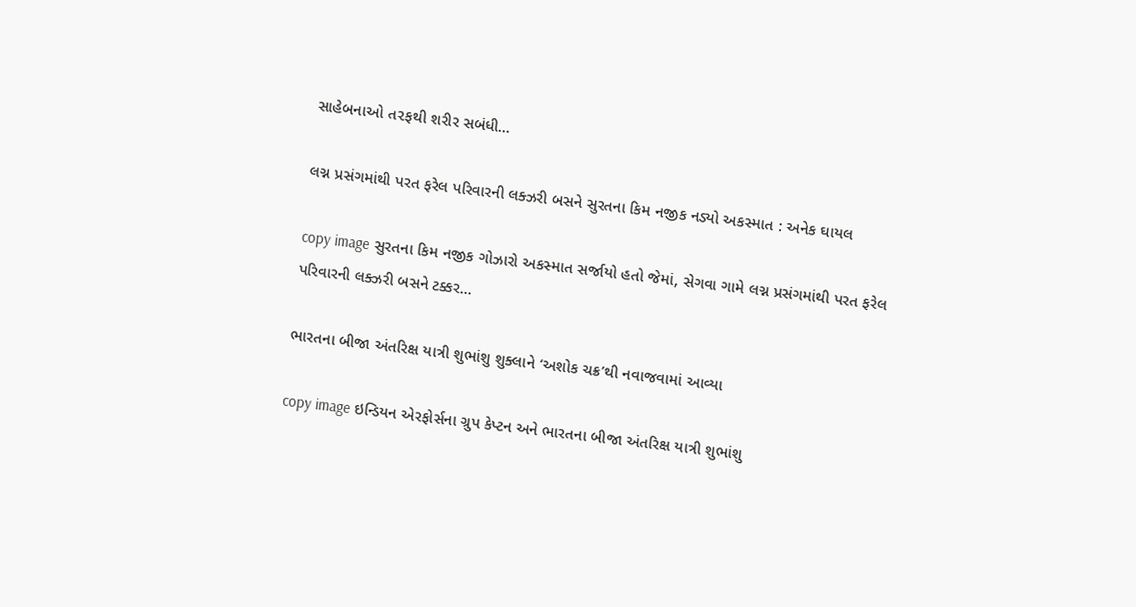સાહેબનાઓ ત૨ફથી શરીર સબંધી...

લગ્ન પ્રસંગમાંથી પરત ફરેલ પરિવારની લક્ઝરી બસને સુરતના કિમ નજીક નડ્યો અકસ્માત : અનેક ઘાયલ

copy image સુરતના કિમ નજીક ગોઝારો અકસ્માત સર્જાયો હતો જેમાં, સેગવા ગામે લગ્ન પ્રસંગમાંથી પરત ફરેલ પરિવારની લક્ઝરી બસને ટક્કર...

ભારતના બીજા અંતરિક્ષ યાત્રી શુભાંશુ શુક્લાને ‘અશોક ચક્ર’થી નવાજવામાં આવ્યા

copy image ઇન્ડિયન એરફોર્સના ગ્રુપ કેપ્ટન અને ભારતના બીજા અંતરિક્ષ યાત્રી શુભાંશુ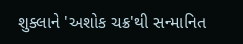શુક્લાને 'અશોક ચક્ર'થી સન્માનિત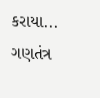કરાયા... ગણતંત્ર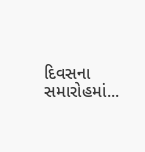દિવસના સમારોહમાં...